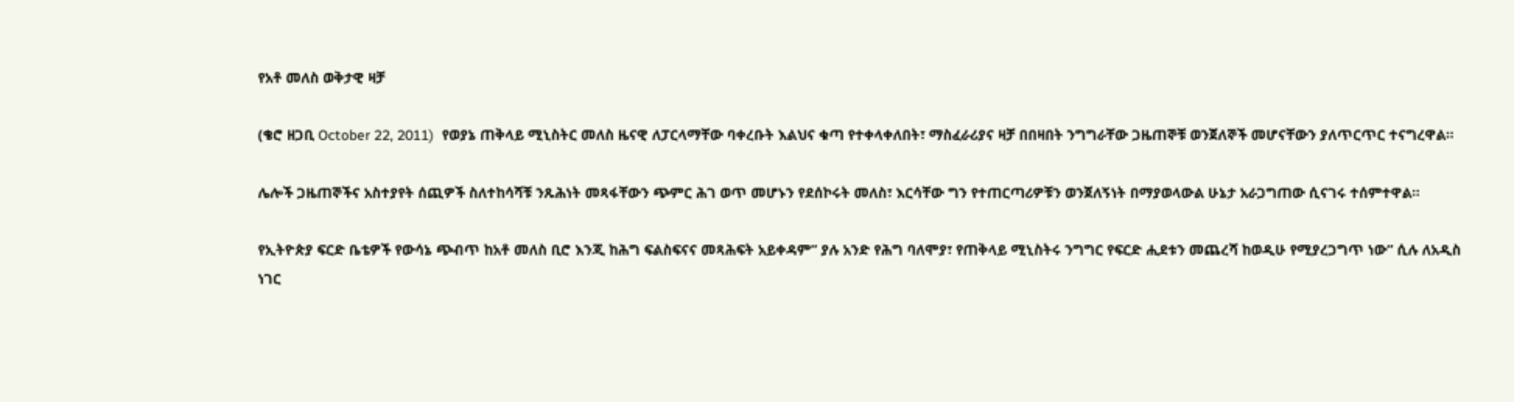የአቶ መለስ ወቅታዊ ዛቻ

(ቄሮ ዘጋቢ October 22, 2011)  የወያኔ ጠቅላይ ሚኒስትር መለስ ዜናዊ ለፓርላማቸው ባቀረቡት እልህና ቁጣ የተቀላቀለበት፣ ማስፈራሪያና ዛቻ በበዛበት ንግግራቸው ጋዜጠኞቹ ወንጀለኞች መሆናቸውን ያለጥርጥር ተናግረዋል።

ሌሎች ጋዜጠኞችና አስተያየት ሰጪዎች ስለተከሳሻቹ ንጹሕነት መጻፋቸውን ጭምር ሕገ ወጥ መሆኑን የደሰኮሩት መለስ፣ እርሳቸው ግን የተጠርጣሪዎቹን ወንጀለኝነት በማያወላውል ሁኔታ አራጋግጠው ሲናገሩ ተሰምተዋል።

የኢትዮጵያ ፍርድ ቤቴዎች የውሳኔ ጭብጥ ከአቶ መለስ ቢሮ እንጂ ከሕግ ፍልስፍናና መጻሕፍት አይቀዳም” ያሉ አንድ የሕግ ባለሞያ፣ የጠቅላይ ሚኒስትሩ ንግግር የፍርድ ሒደቱን መጨረሻ ከወዲሁ የሚያረጋግጥ ነው” ሲሉ ለአዲስ ነገር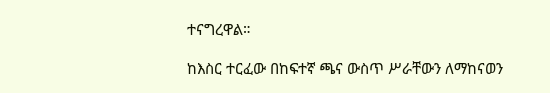ተናግረዋል።

ከእስር ተርፈው በከፍተኛ ጫና ውስጥ ሥራቸውን ለማከናወን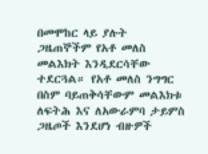በመሞከር ላይ ያሉት ጋዜጠኞችም የአቶ መለስ መልእክት እንዲደርሳቸው ተደርጓል። የአቶ መለስ ንግግር በስም ባይጠቅሳቸውም መልእክቱ ለፍትሕ እና ለአውራምባ ታይምስ ጋዜጦች እንደሆነ ብዙዎች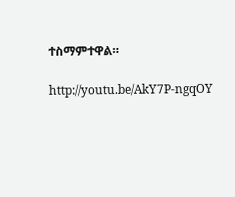ተስማምተዋል።

http://youtu.be/AkY7P-ngqOY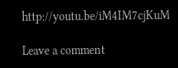http://youtu.be/iM4IM7cjKuM

Leave a comment